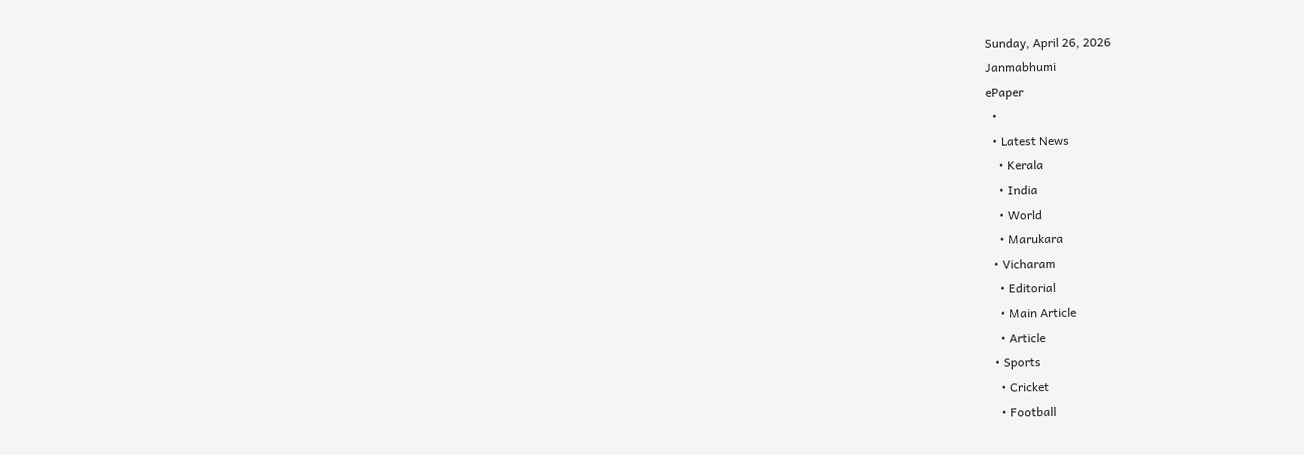Sunday, April 26, 2026
Janmabhumi
ePaper
  •
  • Latest News
    • Kerala
    • India
    • World
    • Marukara
  • Vicharam
    • Editorial
    • Main Article
    • Article
  • Sports
    • Cricket
    • Football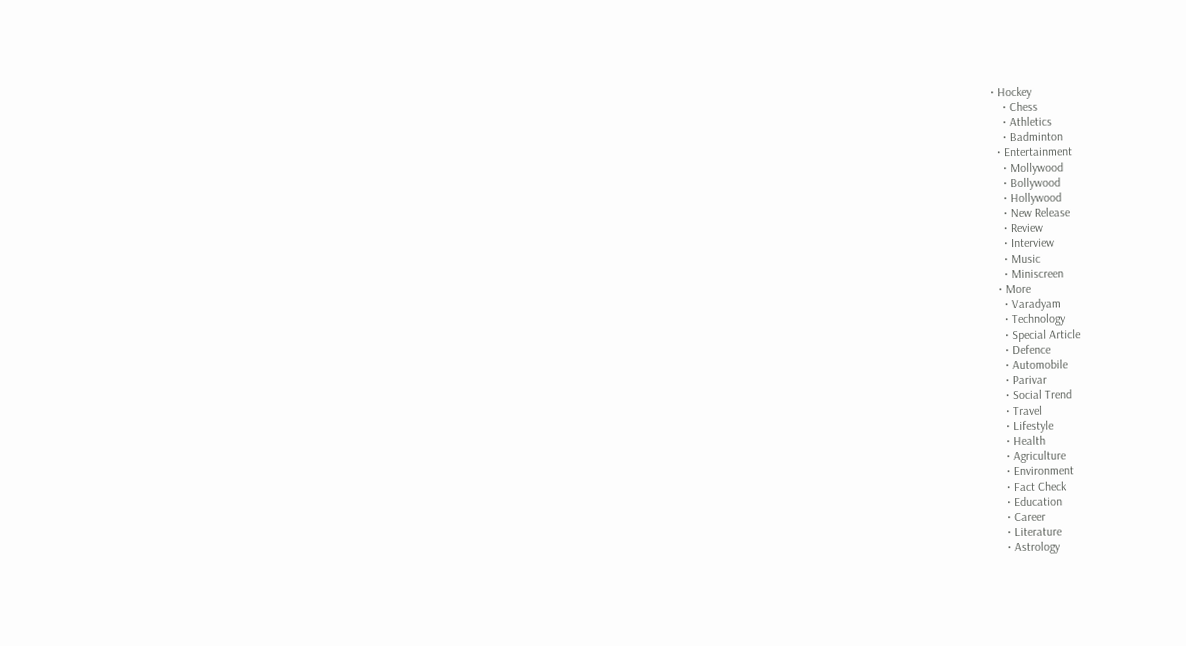• Hockey
    • Chess
    • Athletics
    • Badminton
  • Entertainment
    • Mollywood
    • Bollywood
    • Hollywood
    • New Release
    • Review
    • Interview
    • Music
    • Miniscreen
  • More
    • Varadyam
    • Technology
    • Special Article
    • Defence
    • Automobile
    • Parivar
    • Social Trend
    • Travel
    • Lifestyle
    • Health
    • Agriculture
    • Environment
    • Fact Check
    • Education
    • Career
    • Literature
    • Astrology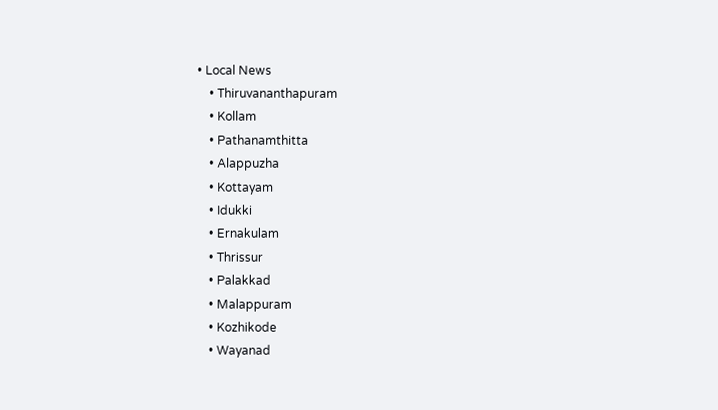• Local News
    • Thiruvananthapuram
    • Kollam
    • Pathanamthitta
    • Alappuzha
    • Kottayam
    • Idukki
    • Ernakulam
    • Thrissur
    • Palakkad
    • Malappuram
    • Kozhikode
    • Wayanad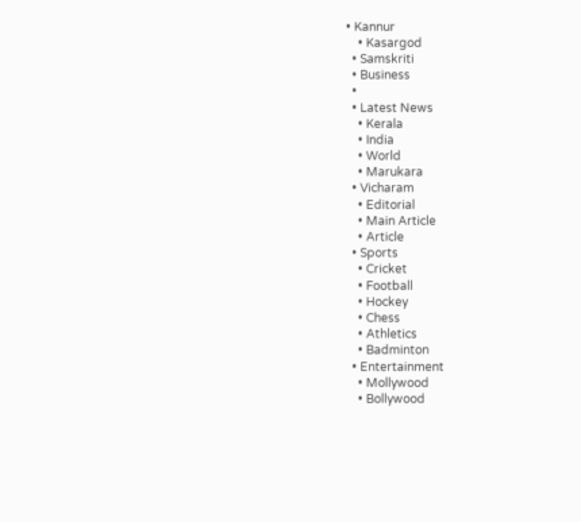• Kannur
    • Kasargod
  • Samskriti
  • Business
  •
  • Latest News
    • Kerala
    • India
    • World
    • Marukara
  • Vicharam
    • Editorial
    • Main Article
    • Article
  • Sports
    • Cricket
    • Football
    • Hockey
    • Chess
    • Athletics
    • Badminton
  • Entertainment
    • Mollywood
    • Bollywood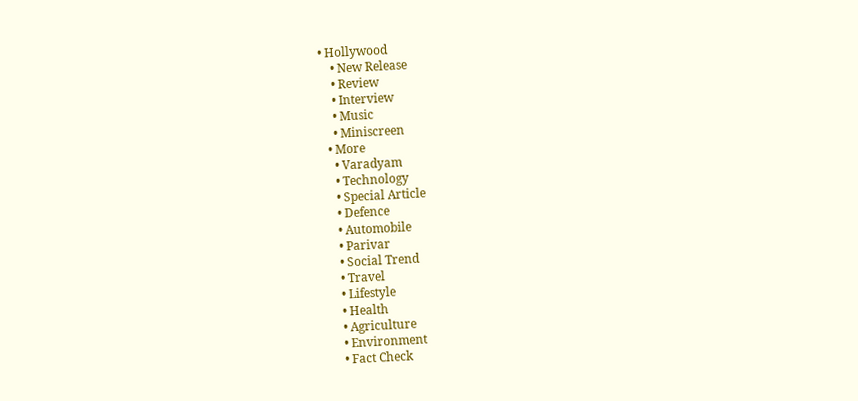• Hollywood
    • New Release
    • Review
    • Interview
    • Music
    • Miniscreen
  • More
    • Varadyam
    • Technology
    • Special Article
    • Defence
    • Automobile
    • Parivar
    • Social Trend
    • Travel
    • Lifestyle
    • Health
    • Agriculture
    • Environment
    • Fact Check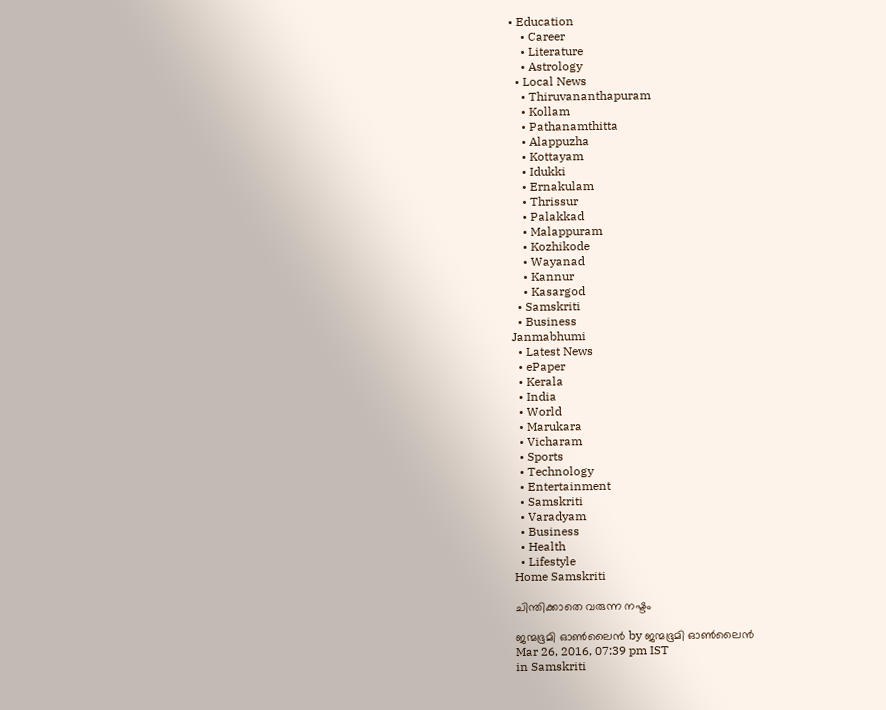• Education
    • Career
    • Literature
    • Astrology
  • Local News
    • Thiruvananthapuram
    • Kollam
    • Pathanamthitta
    • Alappuzha
    • Kottayam
    • Idukki
    • Ernakulam
    • Thrissur
    • Palakkad
    • Malappuram
    • Kozhikode
    • Wayanad
    • Kannur
    • Kasargod
  • Samskriti
  • Business
Janmabhumi
  • Latest News
  • ePaper
  • Kerala
  • India
  • World
  • Marukara
  • Vicharam
  • Sports
  • Technology
  • Entertainment
  • Samskriti
  • Varadyam
  • Business
  • Health
  • Lifestyle
Home Samskriti

ചിന്തിക്കാതെ വരുന്ന നഷ്ടം

ജന്മഭൂമി ഓണ്‍ലൈന്‍ by ജന്മഭൂമി ഓണ്‍ലൈന്‍
Mar 26, 2016, 07:39 pm IST
in Samskriti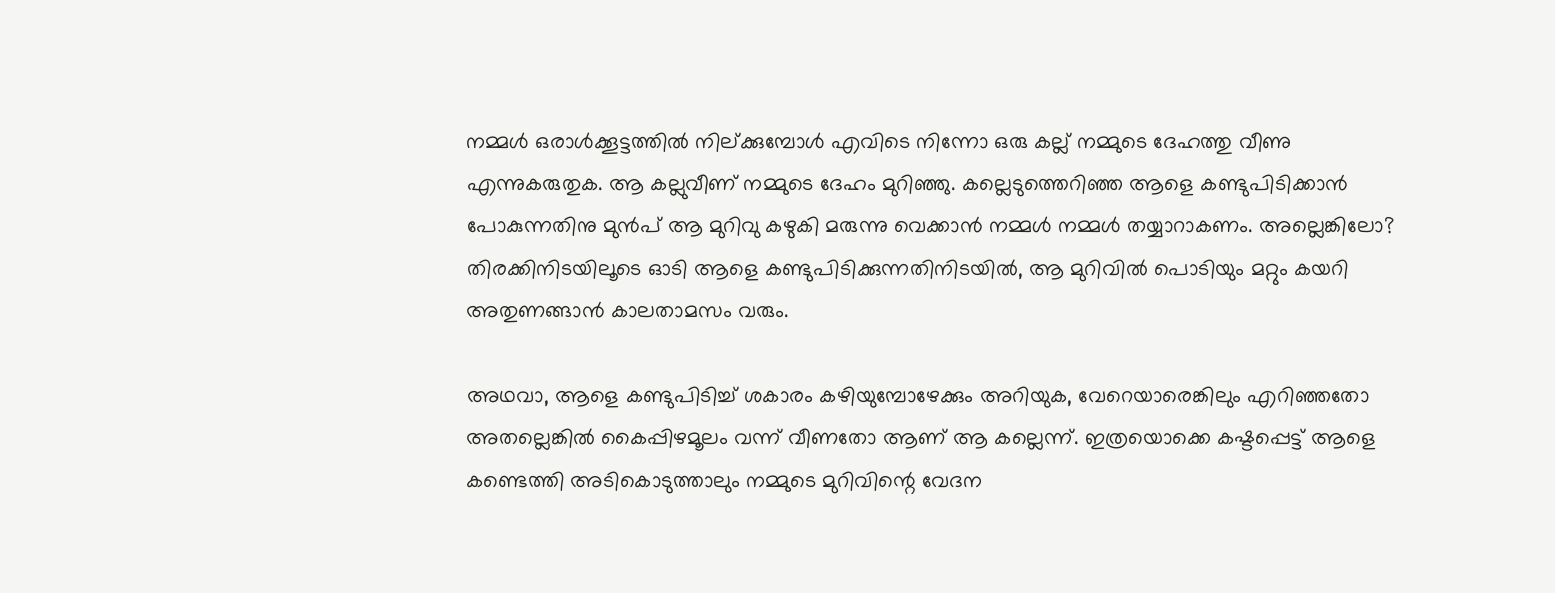നമ്മള്‍ ഒരാള്‍ക്കൂട്ടത്തില്‍ നില്ക്കുമ്പോള്‍ എവിടെ നിന്നോ ഒരു കല്ല് നമ്മുടെ ദേഹത്തു വീണു എന്നുകരുതുക. ആ കല്ലുവീണ് നമ്മുടെ ദേഹം മുറിഞ്ഞു. കല്ലെടുത്തെറിഞ്ഞ ആളെ കണ്ടുപിടിക്കാന്‍ പോകുന്നതിനു മുന്‍പ് ആ മുറിവു കഴുകി മരുന്നു വെക്കാന്‍ നമ്മള്‍ നമ്മള്‍ തയ്യാറാകണം. അല്ലെങ്കിലോ? തിരക്കിനിടയിലൂടെ ഓടി ആളെ കണ്ടുപിടിക്കുന്നതിനിടയില്‍, ആ മുറിവില്‍ പൊടിയും മറ്റും കയറി അതുണങ്ങാന്‍ കാലതാമസം വരും.

അഥവാ, ആളെ കണ്ടുപിടിച്ച് ശകാരം കഴിയുമ്പോഴേക്കും അറിയുക, വേറെയാരെങ്കിലും എറിഞ്ഞതോ അതല്ലെങ്കില്‍ കൈപ്പിഴമൂലം വന്ന് വീണതോ ആണ് ആ കല്ലെന്ന്. ഇത്രയൊക്കെ കഷ്ടപ്പെട്ട് ആളെ കണ്ടെത്തി അടികൊടുത്താലും നമ്മുടെ മുറിവിന്റെ വേദന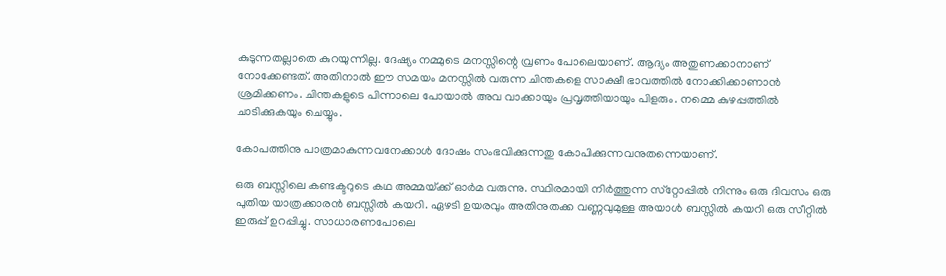കുടുന്നതല്ലാതെ കുറയുന്നില്ല. ദേഷ്യം നമ്മുടെ മനസ്സിന്റെ വ്രണം പോലെയാണ്. ആദ്യം അതുണക്കാനാണ് നോക്കേണ്ടത്. അതിനാല്‍ ഈ സമയം മനസ്സില്‍ വരുന്ന ചിന്തകളെ സാക്ഷീ ഭാവത്തില്‍ നോക്കിക്കാണാന്‍ ശ്രമിക്കണം. ചിന്തകളുടെ പിന്നാലെ പോയാല്‍ അവ വാക്കായും പ്രവൃത്തിയായും പിളരും. നമ്മെ കുഴപ്പത്തില്‍ ചാടിക്കുകയും ചെയ്യും.

കോപത്തിനു പാത്രമാകുന്നവനേക്കാള്‍ ദോഷം സംഭവിക്കുന്നതു കോപിക്കുന്നവനുതന്നെയാണ്.

ഒരു ബസ്സിലെ കണ്ടക്ടറുടെ കഥ അമ്മയ്‌ക്ക് ഓര്‍മ വരുന്നു. സ്ഥിരമായി നിര്‍ത്തുന്ന സ്‌റ്റോപ്പില്‍ നിന്നും ഒരു ദിവസം ഒരു പുതിയ യാത്രക്കാരന്‍ ബസ്സില്‍ കയറി. ഏഴടി ഉയരവും അതിനുതക്ക വണ്ണവുമുള്ള അയാള്‍ ബസ്സില്‍ കയറി ഒരു സീറ്റില്‍ ഇരുപ്പ് ഉറപ്പിച്ചു. സാധാരണപോലെ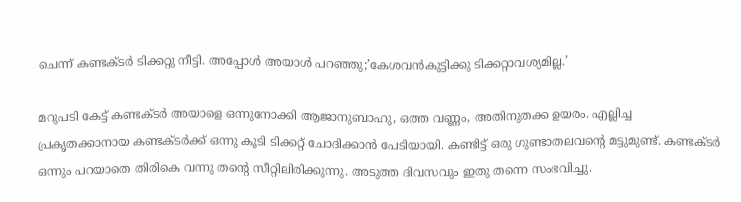ചെന്ന് കണ്ടക്ടര്‍ ടിക്കറ്റു നീട്ടി. അപ്പോള്‍ അയാള്‍ പറഞ്ഞു;’കേശവന്‍കുട്ടിക്കു ടിക്കറ്റാവശ്യമില്ല.’

മറുപടി കേട്ട് കണ്ടക്ടര്‍ അയാളെ ഒന്നുനോക്കി ആജാനുബാഹു, ഒത്ത വണ്ണം, അതിനുതക്ക ഉയരം. എല്ലിച്ച പ്രകൃതക്കാനായ കണ്ടക്ടര്‍ക്ക് ഒന്നു കൂടി ടിക്കറ്റ് ചോദിക്കാന്‍ പേടിയായി. കണ്ടിട്ട് ഒരു ഗുണ്ടാതലവന്റെ മട്ടുമുണ്ട്. കണ്ടക്ടര്‍ ഒന്നും പറയാതെ തിരികെ വന്നു തന്റെ സീറ്റിലിരിക്കുന്നു. അടുത്ത ദിവസവും ഇതു തന്നെ സംഭവിച്ചു.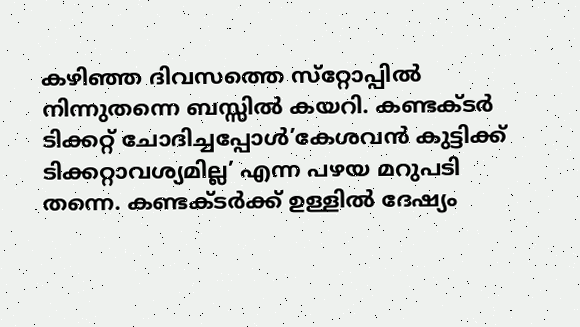കഴിഞ്ഞ ദിവസത്തെ സ്‌റ്റോപ്പില്‍ നിന്നുതന്നെ ബസ്സില്‍ കയറി. കണ്ടക്ടര്‍ ടിക്കറ്റ് ചോദിച്ചപ്പോള്‍’കേശവന്‍ കുട്ടിക്ക് ടിക്കറ്റാവശ്യമില്ല’ എന്ന പഴയ മറുപടി തന്നെ. കണ്ടക്ടര്‍ക്ക് ഉള്ളില്‍ ദേഷ്യം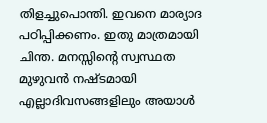തിളച്ചുപൊന്തി. ഇവനെ മാര്യാദ പഠിപ്പിക്കണം. ഇതു മാത്രമായി ചിന്ത. മനസ്സിന്റെ സ്വസ്ഥത മുഴുവന്‍ നഷ്ടമായി എല്ലാദിവസങ്ങളിലും അയാള്‍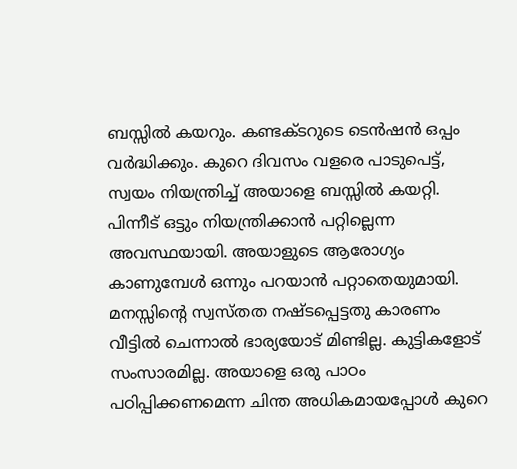ബസ്സില്‍ കയറും. കണ്ടക്ടറുടെ ടെന്‍ഷന്‍ ഒപ്പം വര്‍ദ്ധിക്കും. കുറെ ദിവസം വളരെ പാടുപെട്ട്, സ്വയം നിയന്ത്രിച്ച് അയാളെ ബസ്സില്‍ കയറ്റി. പിന്നീട് ഒട്ടും നിയന്ത്രിക്കാന്‍ പറ്റില്ലെന്ന അവസ്ഥയായി. അയാളുടെ ആരോഗ്യം കാണുമ്പേള്‍ ഒന്നും പറയാന്‍ പറ്റാതെയുമായി. മനസ്സിന്റെ സ്വസ്തത നഷ്ടപ്പെട്ടതു കാരണം വീട്ടില്‍ ചെന്നാല്‍ ഭാര്യയോട് മിണ്ടില്ല. കുട്ടികളോട് സംസാരമില്ല. അയാളെ ഒരു പാഠം പഠിപ്പിക്കണമെന്ന ചിന്ത അധികമായപ്പോള്‍ കുറെ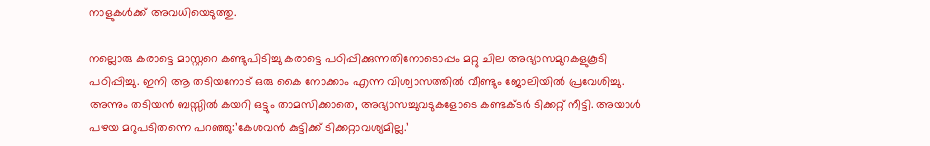നാളുകള്‍ക്ക് അവധിയെടുത്തു.

നല്ലൊരു കരാട്ടെ മാസ്റ്ററെ കണ്ടുപിടിച്ചു കരാട്ടെ പഠിപ്പിക്കുന്നതിനോടൊപ്പം മറ്റു ചില അഭ്യാസമുറകളുകൂടി പഠിപ്പിച്ചു. ഇനി ആ തടിയനോട് ഒരു കൈ നോക്കാം എന്ന വിശ്വാസത്തില്‍ വീണ്ടും ജോലിയില്‍ പ്രവേശിച്ചു. അന്നും തടിയന്‍ ബസ്സില്‍ കയറി ഒട്ടും താമസിക്കാതെ, അഭ്യാസച്ചുവടുകളോടെ കണ്ടക്ടര്‍ ടിക്കറ്റ് നീട്ടി. അയാള്‍ പഴയ മറുപടിതന്നെ പറഞ്ഞു:’കേശവന്‍ കുട്ടിക്ക് ടിക്കറ്റാവശ്യമില്ല.’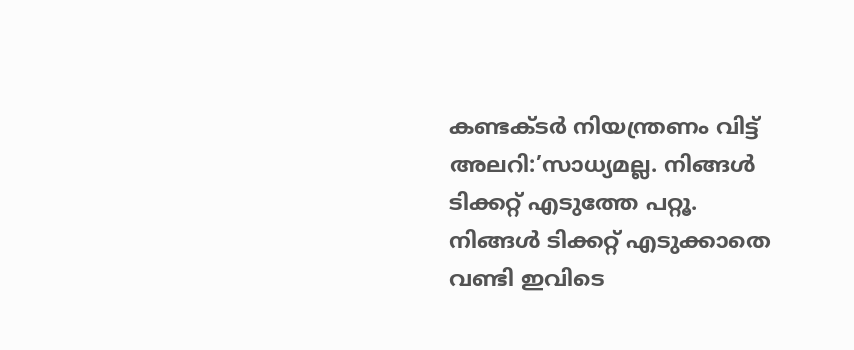കണ്ടക്ടര്‍ നിയന്ത്രണം വിട്ട് അലറി:’സാധ്യമല്ല. നിങ്ങള്‍ ടിക്കറ്റ് എടുത്തേ പറ്റൂ. നിങ്ങള്‍ ടിക്കറ്റ് എടുക്കാതെ വണ്ടി ഇവിടെ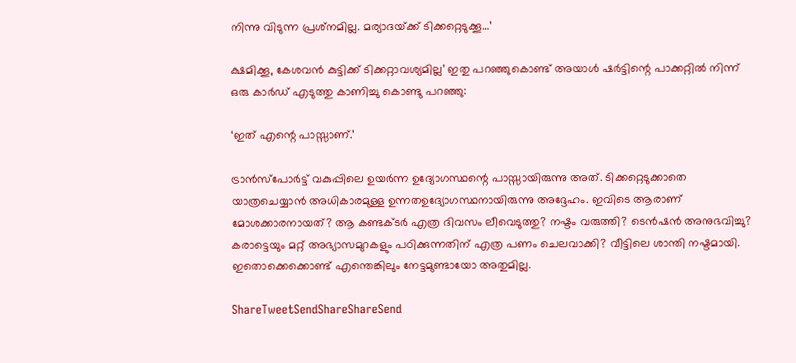നിന്നു വിടുന്ന പ്രശ്‌നമില്ല. മര്യാദയ്‌ക്ക് ടിക്കറ്റെടുക്കൂ…’

ക്ഷമിക്കൂ, കേശവന്‍ കുട്ടിക്ക് ടിക്കറ്റാവശ്യമില്ല’ ഇതു പറഞ്ഞുകൊണ്ട് അയാള്‍ ഷര്‍ട്ടിന്റെ പാക്കറ്റില്‍ നിന്ന് ഒരു കാര്‍ഡ് എടുത്തു കാണിച്ചു കൊണ്ടു പറഞ്ഞു:

‘ഇത് എന്റെ പാസ്സാണ്.’

ട്രാന്‍സ്‌പോര്‍ട്ട് വകുപ്പിലെ ഉയര്‍ന്ന ഉദ്യോഗസ്ഥന്റെ പാസ്സായിരുന്നു അത്. ടിക്കറ്റെടുക്കാതെ യാത്രചെയ്യാന്‍ അധികാരമുള്ള ഉന്നതഉദ്യോഗസ്ഥനായിരുന്നു അദ്ദേഹം. ഇവിടെ ആരാണ് മോശക്കാരനായത്? ആ കണ്ടക്ടര്‍ എത്ര ദിവസം ലീവെടുത്തു? നഷ്ടം വരുത്തി? ടെന്‍ഷന്‍ അനുഭവിച്ചു? കരാട്ടെയും മറ്റ് അഭ്യാസമുറകളും പഠിക്കുന്നതിന് എത്ര പണം ചെലവാക്കി? വീട്ടിലെ ശാന്തി നഷ്ടമായി. ഇതൊക്കെക്കൊണ്ട് എന്തെങ്കിലും നേട്ടമുണ്ടായോ അതുമില്ല.

ShareTweetSendShareShareSend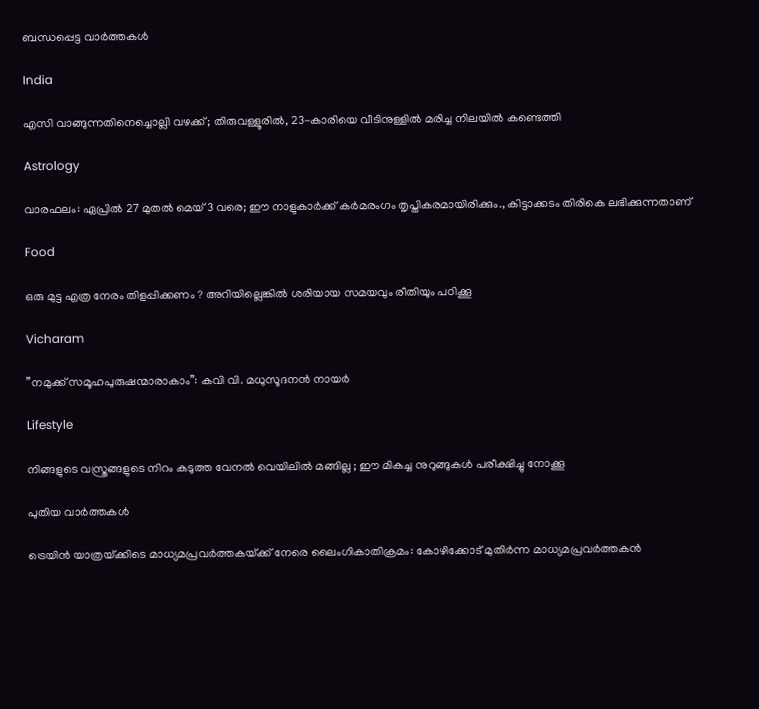ബന്ധപ്പെട്ട വാര്‍ത്തകള്‍

India

എസി വാങ്ങുന്നതിനെച്ചൊല്ലി വഴക്ക്; തിരുവള്ളൂരിൽ, 23-കാരിയെ വീടിനുള്ളിൽ മരിച്ച നിലയിൽ കണ്ടെത്തി

Astrology

വാരഫലം: ഏപ്രില്‍ 27 മുതല്‍ മെയ് 3 വരെ; ഈ നാളുകാര്‍ക്ക്‌ കര്‍മരംഗം തൃപ്തികരമായിരിക്കും., കിട്ടാക്കടം തിരികെ ലഭിക്കുന്നതാണ്

Food

ഒരു മുട്ട എത്ര നേരം തിളപ്പിക്കണം ? അറിയില്ലെങ്കിൽ ശരിയായ സമയവും രീതിയും പഠിക്കൂ

Vicharam

”നമുക്ക് സമൂഹപുരുഷന്മാരാകാം”: കവി വി. മധുസൂദനന്‍ നായര്‍

Lifestyle

നിങ്ങളുടെ വസ്ത്രങ്ങളുടെ നിറം കടുത്ത വേനൽ വെയിലിൽ മങ്ങില്ല ; ഈ മികച്ച നുറുങ്ങുകൾ പരീക്ഷിച്ചു നോക്കൂ

പുതിയ വാര്‍ത്തകള്‍

ട്രെയിന്‍ യാത്രയ്‌ക്കിടെ മാധ്യമപ്രവര്‍ത്തകയ്‌ക്ക് നേരെ ലൈംഗികാതിക്രമം: കോഴിക്കോട്‌ മുതിര്‍ന്ന മാധ്യമപ്രവര്‍ത്തകന്‍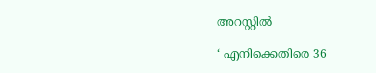അറസ്റ്റില്‍

‘ എനിക്കെതിരെ 36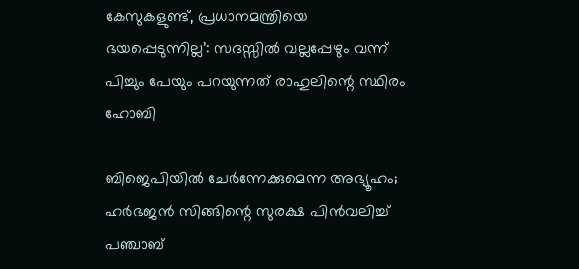കേസുകളുണ്ട്, പ്രധാനമന്ത്രിയെ ഭയപ്പെടുന്നില്ല’: സദസ്സിൽ വല്ലപ്പേഴും വന്ന് പിച്ചും പേയും പറയുന്നത് രാഹുലിന്റെ സ്ഥിരം ഹോബി

ബിജെപിയിൽ ചേർന്നേക്കുമെന്ന അഭ്യൂഹം; ഹർഭജൻ സിങ്ങിന്റെ സുരക്ഷ പിൻവലിച്ച് പഞ്ചാബ്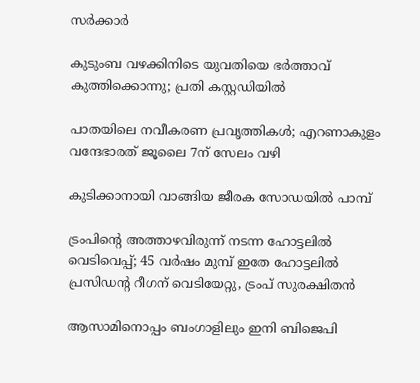സർക്കാർ

കുടുംബ വഴക്കിനിടെ യുവതിയെ ഭർത്താവ് കുത്തിക്കൊന്നു; പ്രതി കസ്റ്റഡിയില്‍

പാതയിലെ നവീകരണ പ്രവൃത്തികള്‍; എറണാകുളം വന്ദേഭാരത് ജൂലൈ 7ന് സേലം വഴി

കുടിക്കാനായി വാങ്ങിയ ജീരക സോഡയില്‍ പാമ്പ്

ട്രംപിന്റെ അത്താഴവിരുന്ന് നടന്ന ഹോട്ടലിൽ വെടിവെപ്പ്; 45 വർഷം മുമ്പ് ഇതേ ഹോട്ടലിൽ പ്രസിഡന്റ റീഗന് വെടിയേറ്റു, ട്രംപ് സുരക്ഷിതൻ

ആസാമിനൊപ്പം ബംഗാളിലും ഇനി ബിജെപി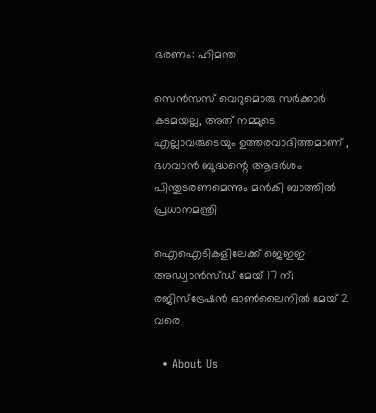ഭരണം: ഹിമന്ത

സെൻസസ് വെറുമൊരു സർക്കാർ കടമയല്ല, അത് നമ്മുടെ എല്ലാവരുടെയും ഉത്തരവാദിത്തമാണ് , ഭഗവാൻ ബുദ്ധന്റെ ആദർശം പിന്തുടരണമെന്നും മൻകി ബാത്തിൽ പ്രധാനമന്ത്രി

ഐഐടികളിലേക്ക് ജെഇഇ അഡ്വാന്‍സ്ഡ് മേയ് 17 ന്; രജിസ്‌ട്രേഷന്‍ ഓണ്‍ലൈനില്‍ മേയ് 2 വരെ

  • About Us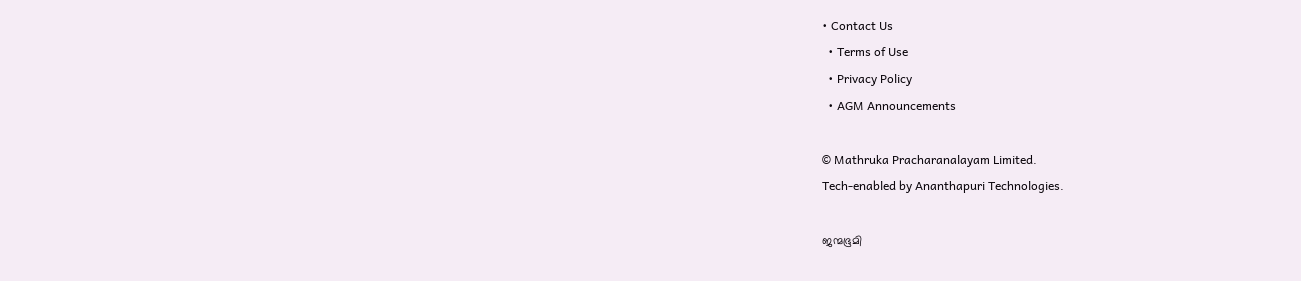• Contact Us
  • Terms of Use
  • Privacy Policy
  • AGM Announcements

© Mathruka Pracharanalayam Limited.
Tech-enabled by Ananthapuri Technologies.

ജന്മഭൂമി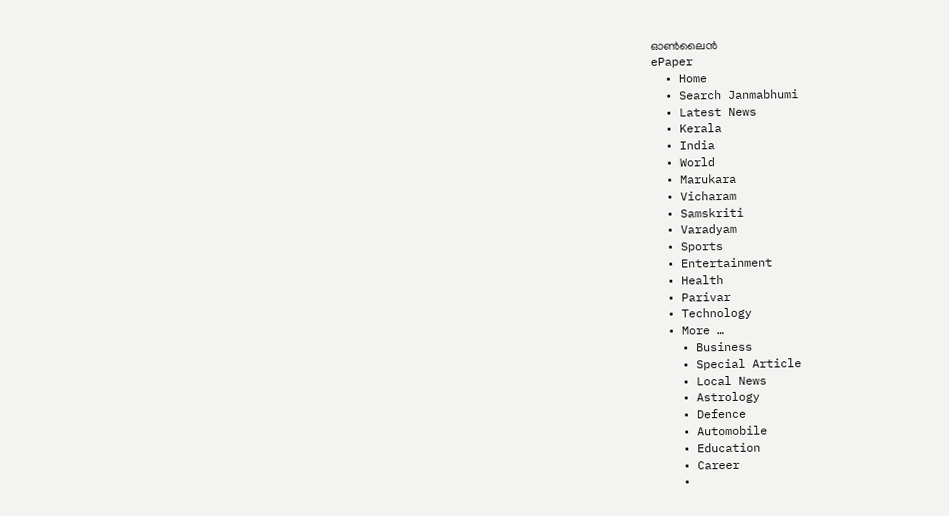ഓണ്‍ലൈന്‍
ePaper
  • Home
  • Search Janmabhumi
  • Latest News
  • Kerala
  • India
  • World
  • Marukara
  • Vicharam
  • Samskriti
  • Varadyam
  • Sports
  • Entertainment
  • Health
  • Parivar
  • Technology
  • More …
    • Business
    • Special Article
    • Local News
    • Astrology
    • Defence
    • Automobile
    • Education
    • Career
    •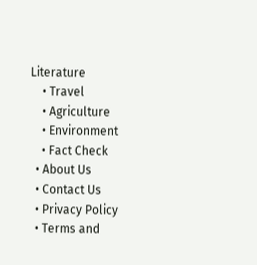Literature
    • Travel
    • Agriculture
    • Environment
    • Fact Check
  • About Us
  • Contact Us
  • Privacy Policy
  • Terms and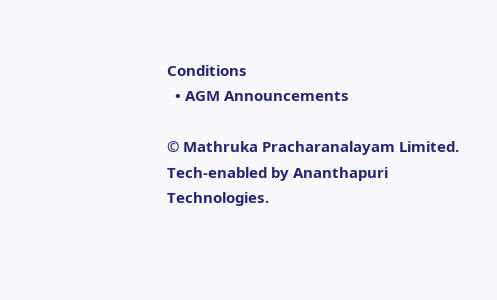Conditions
  • AGM Announcements

© Mathruka Pracharanalayam Limited.
Tech-enabled by Ananthapuri Technologies.